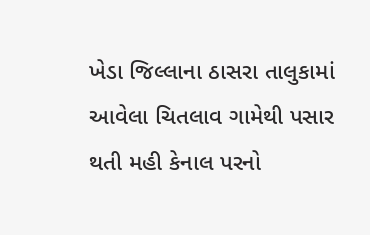ખેડા જિલ્લાના ઠાસરા તાલુકામાં આવેલા ચિતલાવ ગામેથી પસાર થતી મહી કેનાલ પરનો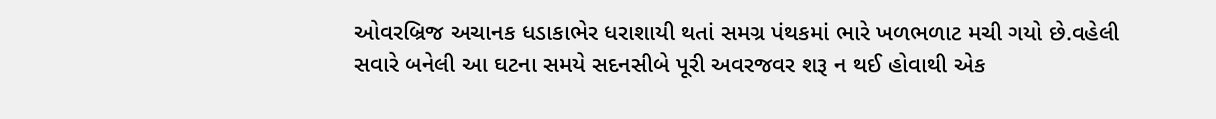ઓવરબ્રિજ અચાનક ધડાકાભેર ધરાશાયી થતાં સમગ્ર પંથકમાં ભારે ખળભળાટ મચી ગયો છે.વહેલી સવારે બનેલી આ ઘટના સમયે સદનસીબે પૂરી અવરજવર શરૂ ન થઈ હોવાથી એક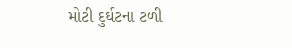મોટી દુર્ઘટના ટળી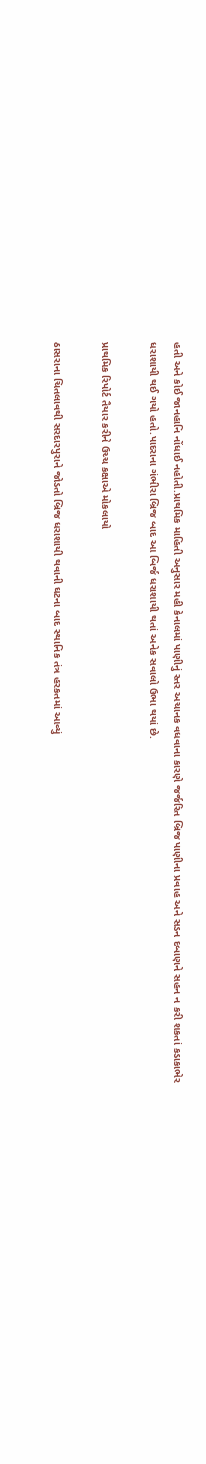હતી અને કોઈ જાનહાનિ નોંધાઈ નહોતી.પ્રાથમિક માહિતી અનુસાર મહી કેનાલમાં પાણીનું સ્તર અચાનક વધવાના કારણે જર્જરિત બ્રિજ પાણીના પ્રવાહ અને સડન દબાણને સહન ન કરી શકતાં કડાકાભેર ધરાશાયી થઈ ગયો હતો.પાદરાના ગંભીરા બ્રિજ બાદ આ બિર્જ ધરાશાયી થતાં અનેક સવાલો ઉભા થયાં છે.

પ્રાથમિક રિપોર્ટ તૈયાર કરીને ઉચ્ચ કક્ષાએ મોકલાયો

ઠાસરાના ચિતલાવથી સરદારપુરાને જોડતો બ્રિજ ધરાશાયી થવાની ઘટના બાદ સ્થાનિક તંત્ર હરકતમાં આવ્યું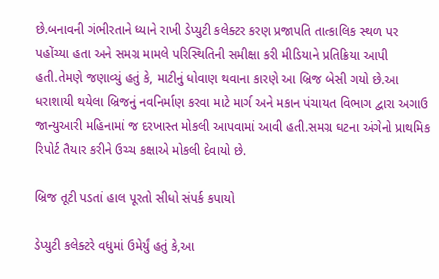છે.બનાવની ગંભીરતાને ધ્યાને રાખી ડેપ્યુટી કલેક્ટર કરણ પ્રજાપતિ તાત્કાલિક સ્થળ પર પહોંચ્યા હતા અને સમગ્ર મામલે પરિસ્થિતિની સમીક્ષા કરી મીડિયાને પ્રતિક્રિયા આપી હતી.તેમણે જણાવ્યું હતું કે, માટીનું ધોવાણ થવાના કારણે આ બ્રિજ બેસી ગયો છે.આ ધરાશાયી થયેલા બ્રિજનું નવનિર્માણ કરવા માટે માર્ગ અને મકાન પંચાયત વિભાગ દ્વારા અગાઉ જાન્યુઆરી મહિનામાં જ દરખાસ્ત મોકલી આપવામાં આવી હતી.સમગ્ર ઘટના અંગેનો પ્રાથમિક રિપોર્ટ તૈયાર કરીને ઉચ્ચ કક્ષાએ મોકલી દેવાયો છે.

બ્રિજ તૂટી પડતાં હાલ પૂરતો સીધો સંપર્ક કપાયો

ડેપ્યુટી કલેક્ટરે વધુમાં ઉમેર્યું હતું કે,આ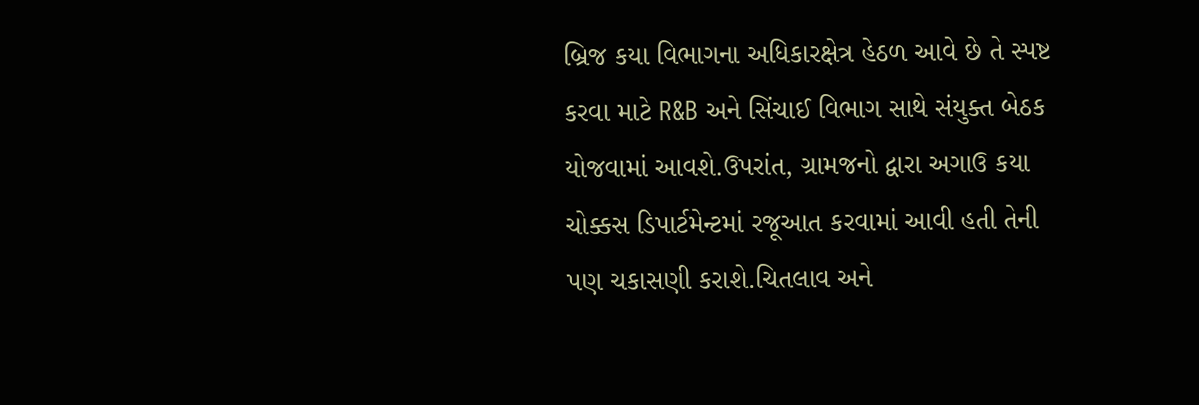બ્રિજ કયા વિભાગના અધિકારક્ષેત્ર હેઠળ આવે છે તે સ્પષ્ટ કરવા માટે R&B અને સિંચાઈ વિભાગ સાથે સંયુક્ત બેઠક યોજવામાં આવશે.ઉપરાંત, ગ્રામજનો દ્વારા અગાઉ કયા ચોક્કસ ડિપાર્ટમેન્ટમાં રજૂઆત કરવામાં આવી હતી તેની પણ ચકાસણી કરાશે.ચિતલાવ અને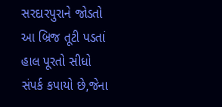સરદારપુરાને જોડતો આ બ્રિજ તૂટી પડતાં હાલ પૂરતો સીધો સંપર્ક કપાયો છે,જેના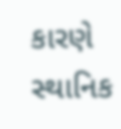કારણે સ્થાનિક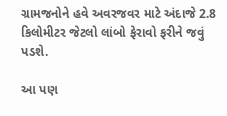ગ્રામજનોને હવે અવરજવર માટે અંદાજે 2.8 કિલોમીટર જેટલો લાંબો ફેરાવો ફરીને જવું પડશે.

આ પણ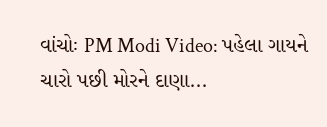વાંચોઃ PM Modi Video: પહેલા ગાયને ચારો પછી મોરને દાણા...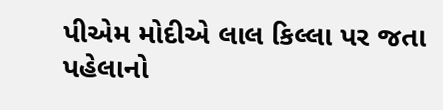પીએમ મોદીએ લાલ કિલ્લા પર જતા પહેલાનો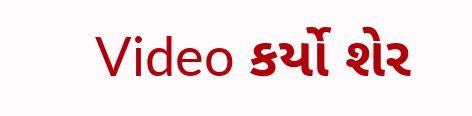Video કર્યો શેર